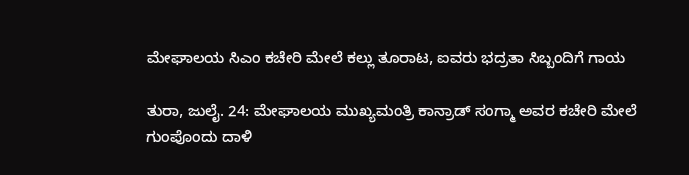ಮೇಘಾಲಯ ಸಿಎಂ ಕಚೇರಿ ಮೇಲೆ ಕಲ್ಲು ತೂರಾಟ, ಐವರು ಭದ್ರತಾ ಸಿಬ್ಬಂದಿಗೆ ಗಾಯ

ತುರಾ, ಜುಲೈ. 24: ಮೇಘಾಲಯ ಮುಖ್ಯಮಂತ್ರಿ ಕಾನ್ರಾಡ್ ಸಂಗ್ಮಾ ಅವರ ಕಚೇರಿ ಮೇಲೆ ಗುಂಪೊಂದು ದಾಳಿ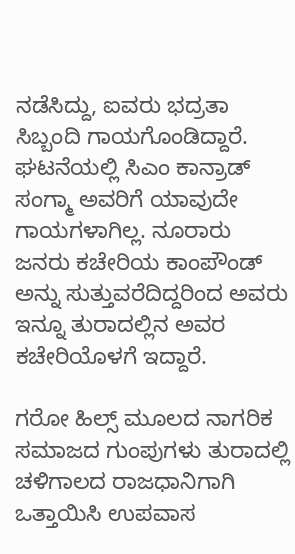ನಡೆಸಿದ್ದು, ಐವರು ಭದ್ರತಾ ಸಿಬ್ಬಂದಿ ಗಾಯಗೊಂಡಿದ್ದಾರೆ. ಘಟನೆಯಲ್ಲಿ ಸಿಎಂ ಕಾನ್ರಾಡ್ ಸಂಗ್ಮಾ ಅವರಿಗೆ ಯಾವುದೇ ಗಾಯಗಳಾಗಿಲ್ಲ. ನೂರಾರು ಜನರು ಕಚೇರಿಯ ಕಾಂಪೌಂಡ್ ಅನ್ನು ಸುತ್ತುವರೆದಿದ್ದರಿಂದ ಅವರು ಇನ್ನೂ ತುರಾದಲ್ಲಿನ ಅವರ ಕಚೇರಿಯೊಳಗೆ ಇದ್ದಾರೆ.

ಗರೋ ಹಿಲ್ಸ್ ಮೂಲದ ನಾಗರಿಕ ಸಮಾಜದ ಗುಂಪುಗಳು ತುರಾದಲ್ಲಿ ಚಳಿಗಾಲದ ರಾಜಧಾನಿಗಾಗಿ ಒತ್ತಾಯಿಸಿ ಉಪವಾಸ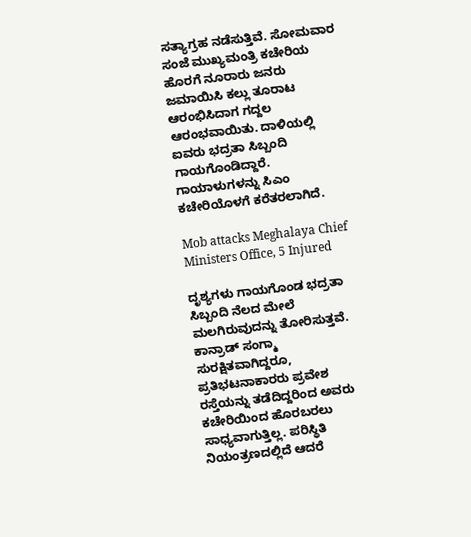ಸತ್ಯಾಗ್ರಹ ನಡೆಸುತ್ತಿವೆ. ಸೋಮವಾರ ಸಂಜೆ ಮುಖ್ಯಮಂತ್ರಿ ಕಚೇರಿಯ ಹೊರಗೆ ನೂರಾರು ಜನರು ಜಮಾಯಿಸಿ ಕಲ್ಲು ತೂರಾಟ ಆರಂಭಿಸಿದಾಗ ಗದ್ದಲ ಆರಂಭವಾಯಿತು. ದಾಳಿಯಲ್ಲಿ ಐವರು ಭದ್ರತಾ ಸಿಬ್ಬಂದಿ ಗಾಯಗೊಂಡಿದ್ದಾರೆ. ಗಾಯಾಳುಗಳನ್ನು ಸಿಎಂ ಕಚೇರಿಯೊಳಗೆ ಕರೆತರಲಾಗಿದೆ.

Mob attacks Meghalaya Chief Ministers Office, 5 Injured

ದೃಶ್ಯಗಳು ಗಾಯಗೊಂಡ ಭದ್ರತಾ ಸಿಬ್ಬಂದಿ ನೆಲದ ಮೇಲೆ ಮಲಗಿರುವುದನ್ನು ತೋರಿಸುತ್ತವೆ. ಕಾನ್ರಾಡ್ ಸಂಗ್ಮಾ ಸುರಕ್ಷಿತವಾಗಿದ್ದರೂ, ಪ್ರತಿಭಟನಾಕಾರರು ಪ್ರವೇಶ ರಸ್ತೆಯನ್ನು ತಡೆದಿದ್ದರಿಂದ ಅವರು ಕಚೇರಿಯಿಂದ ಹೊರಬರಲು ಸಾಧ್ಯವಾಗುತ್ತಿಲ್ಲ. ಪರಿಸ್ಥಿತಿ ನಿಯಂತ್ರಣದಲ್ಲಿದೆ ಆದರೆ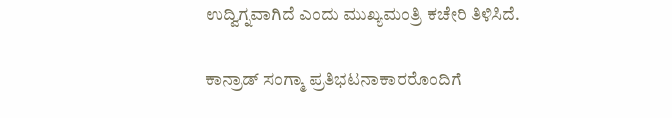ಉದ್ವಿಗ್ನವಾಗಿದೆ ಎಂದು ಮುಖ್ಯಮಂತ್ರಿ ಕಚೇರಿ ತಿಳಿಸಿದೆ.

ಕಾನ್ರಾಡ್ ಸಂಗ್ಮಾ ಪ್ರತಿಭಟನಾಕಾರರೊಂದಿಗೆ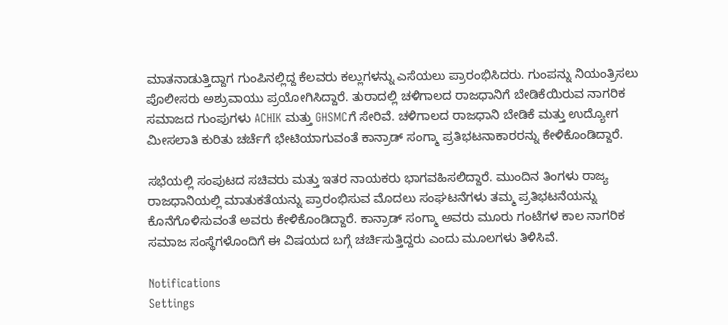ಮಾತನಾಡುತ್ತಿದ್ದಾಗ ಗುಂಪಿನಲ್ಲಿದ್ದ ಕೆಲವರು ಕಲ್ಲುಗಳನ್ನು ಎಸೆಯಲು ಪ್ರಾರಂಭಿಸಿದರು. ಗುಂಪನ್ನು ನಿಯಂತ್ರಿಸಲು ಪೊಲೀಸರು ಅಶ್ರುವಾಯು ಪ್ರಯೋಗಿಸಿದ್ದಾರೆ. ತುರಾದಲ್ಲಿ ಚಳಿಗಾಲದ ರಾಜಧಾನಿಗೆ ಬೇಡಿಕೆಯಿರುವ ನಾಗರಿಕ ಸಮಾಜದ ಗುಂಪುಗಳು ACHIK ಮತ್ತು GHSMCಗೆ ಸೇರಿವೆ. ಚಳಿಗಾಲದ ರಾಜಧಾನಿ ಬೇಡಿಕೆ ಮತ್ತು ಉದ್ಯೋಗ ಮೀಸಲಾತಿ ಕುರಿತು ಚರ್ಚೆಗೆ ಭೇಟಿಯಾಗುವಂತೆ ಕಾನ್ರಾಡ್ ಸಂಗ್ಮಾ ಪ್ರತಿಭಟನಾಕಾರರನ್ನು ಕೇಳಿಕೊಂಡಿದ್ದಾರೆ.

ಸಭೆಯಲ್ಲಿ ಸಂಪುಟದ ಸಚಿವರು ಮತ್ತು ಇತರ ನಾಯಕರು ಭಾಗವಹಿಸಲಿದ್ದಾರೆ. ಮುಂದಿನ ತಿಂಗಳು ರಾಜ್ಯ ರಾಜಧಾನಿಯಲ್ಲಿ ಮಾತುಕತೆಯನ್ನು ಪ್ರಾರಂಭಿಸುವ ಮೊದಲು ಸಂಘಟನೆಗಳು ತಮ್ಮ ಪ್ರತಿಭಟನೆಯನ್ನು ಕೊನೆಗೊಳಿಸುವಂತೆ ಅವರು ಕೇಳಿಕೊಂಡಿದ್ದಾರೆ. ಕಾನ್ರಾಡ್ ಸಂಗ್ಮಾ ಅವರು ಮೂರು ಗಂಟೆಗಳ ಕಾಲ ನಾಗರಿಕ ಸಮಾಜ ಸಂಸ್ಥೆಗಳೊಂದಿಗೆ ಈ ವಿಷಯದ ಬಗ್ಗೆ ಚರ್ಚಿಸುತ್ತಿದ್ದರು ಎಂದು ಮೂಲಗಳು ತಿಳಿಸಿವೆ.

Notifications
Settings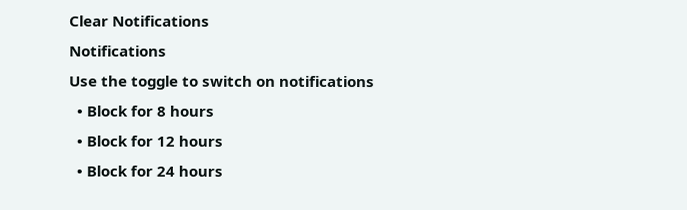Clear Notifications
Notifications
Use the toggle to switch on notifications
  • Block for 8 hours
  • Block for 12 hours
  • Block for 24 hours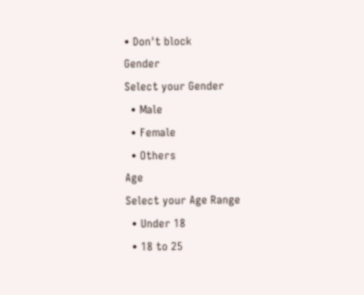• Don't block
Gender
Select your Gender
  • Male
  • Female
  • Others
Age
Select your Age Range
  • Under 18
  • 18 to 25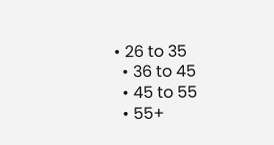• 26 to 35
  • 36 to 45
  • 45 to 55
  • 55+